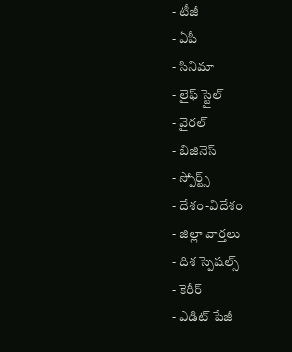- టీజీ
- ఏపీ
- సినిమా
- లైఫ్ స్టైల్
- వైరల్
- బిజినెస్
- స్పోర్ట్స్
- దేశం-విదేశం
- జిల్లా వార్తలు
- దిశ స్పెషల్స్
- కెరీర్
- ఎడిట్ పేజీ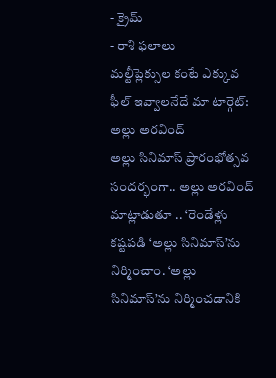- క్రైమ్
- రాశి ఫలాలు
మల్టీప్లెక్సుల కంటే ఎక్కువ ఫీల్ ఇవ్వాలనేదే మా టార్గెట్: అల్లు అరవింద్
అల్లు సినిమాస్ ప్రారంభోత్సవ సందర్భంగా.. అల్లు అరవింద్ మాట్లాడుతూ .. ‘రెండేళ్లు కష్టపడి ‘అల్లు సినిమాస్’ను నిర్మించాం. ‘అల్లు సినిమాస్’ను నిర్మించడానికి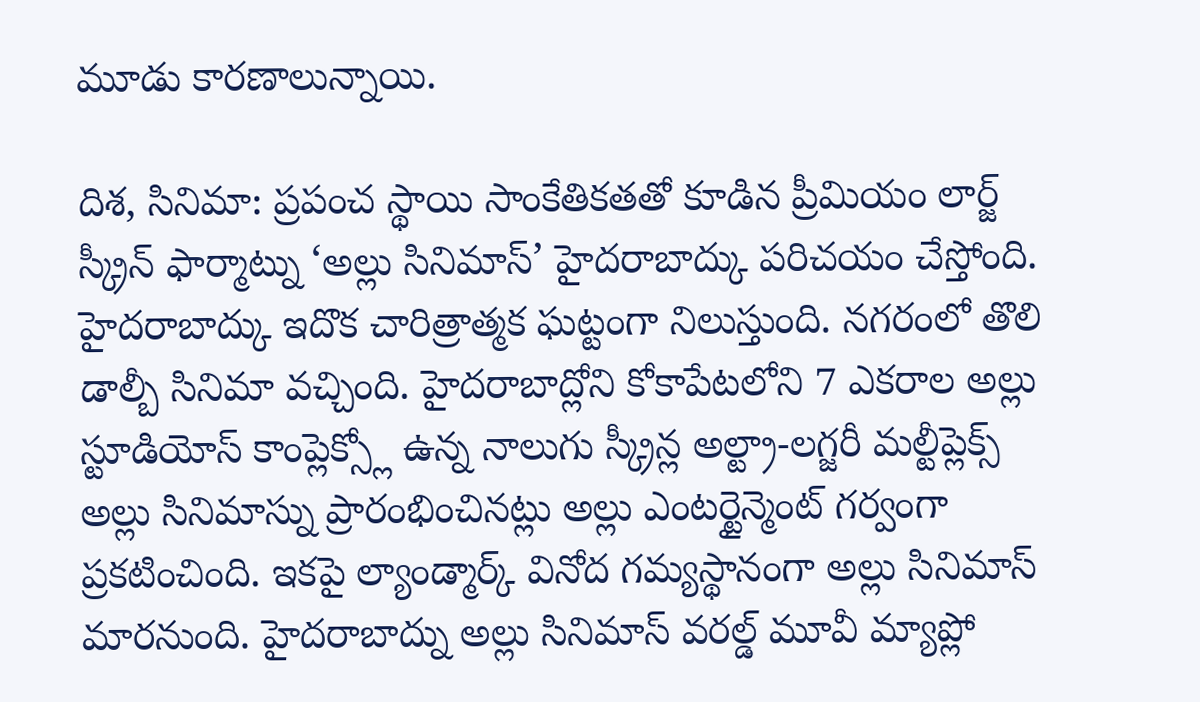మూడు కారణాలున్నాయి.

దిశ, సినిమా: ప్రపంచ స్థాయి సాంకేతికతతో కూడిన ప్రీమియం లార్జ్ స్క్రీన్ ఫార్మాట్ను ‘అల్లు సినిమాస్’ హైదరాబాద్కు పరిచయం చేస్తోంది. హైదరాబాద్కు ఇదొక చారిత్రాత్మక ఘట్టంగా నిలుస్తుంది. నగరంలో తొలి డాల్బీ సినిమా వచ్చింది. హైదరాబాద్లోని కోకాపేటలోని 7 ఎకరాల అల్లు స్టూడియోస్ కాంప్లెక్స్లో ఉన్న నాలుగు స్క్రీన్ల అల్ట్రా-లగ్జరీ మల్టీప్లెక్స్ అల్లు సినిమాస్ను ప్రారంభించినట్లు అల్లు ఎంటర్టైన్మెంట్ గర్వంగా ప్రకటించింది. ఇకపై ల్యాండ్మార్క్ వినోద గమ్యస్థానంగా అల్లు సినిమాస్ మారనుంది. హైదరాబాద్ను అల్లు సినిమాస్ వరల్డ్ మూవీ మ్యాప్లో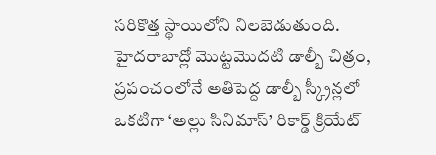సరికొత్త స్థాయిలోని నిలబెడుతుంది. హైదరాబాద్లో మొట్టమొదటి డాల్బీ చిత్రం, ప్రపంచంలోనే అతిపెద్ద డాల్బీ స్క్రీన్లలో ఒకటిగా ‘అల్లు సినిమాస్’ రికార్డ్ క్రియేట్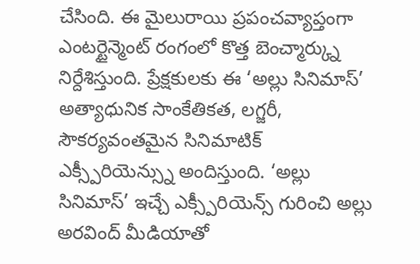చేసింది. ఈ మైలురాయి ప్రపంచవ్యాప్తంగా ఎంటర్టైన్మెంట్ రంగంలో కొత్త బెంచ్మార్క్ను నిర్దేశిస్తుంది. ప్రేక్షకులకు ఈ ‘అల్లు సినిమాస్’ అత్యాధునిక సాంకేతికత, లగ్జరీ, సౌకర్యవంతమైన సినిమాటిక్ ఎక్స్పీరియెన్స్ను అందిస్తుంది. ‘అల్లు సినిమాస్’ ఇచ్చే ఎక్స్పీరియెన్స్ గురించి అల్లు అరవింద్ మీడియాతో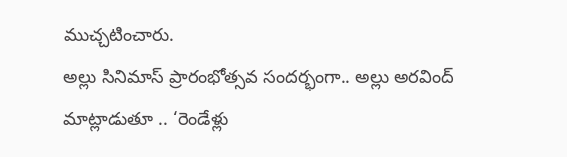ముచ్చటించారు.
అల్లు సినిమాస్ ప్రారంభోత్సవ సందర్భంగా.. అల్లు అరవింద్ మాట్లాడుతూ .. ‘రెండేళ్లు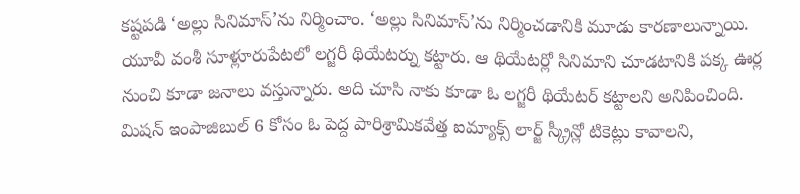కష్టపడి ‘అల్లు సినిమాస్’ను నిర్మించాం. ‘అల్లు సినిమాస్’ను నిర్మించడానికి మూడు కారణాలున్నాయి. యూవీ వంశీ సూళ్లూరుపేటలో లగ్జరీ థియేటర్ను కట్టారు. ఆ థియేటర్లో సినిమాని చూడటానికి పక్క ఊర్ల నుంచి కూడా జనాలు వస్తున్నారు. అది చూసి నాకు కూడా ఓ లగ్జరీ థియేటర్ కట్టాలని అనిపించింది. మిషన్ ఇంపాజిబుల్ 6 కోసం ఓ పెద్ద పారిశ్రామికవేత్త ఐమ్యాక్స్ లార్జ్ స్క్రీన్లో టికెట్లు కావాలని,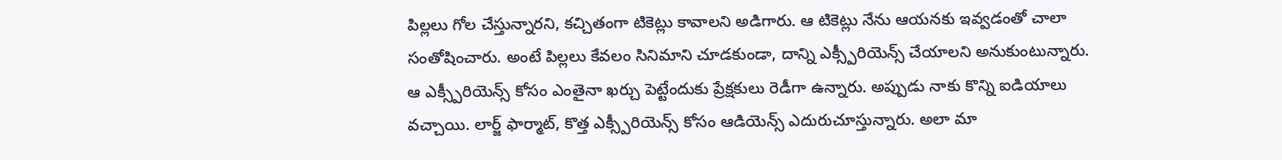పిల్లలు గోల చేస్తున్నారని, కచ్చితంగా టికెట్లు కావాలని అడిగారు. ఆ టికెట్లు నేను ఆయనకు ఇవ్వడంతో చాలా సంతోషించారు. అంటే పిల్లలు కేవలం సినిమాని చూడకుండా, దాన్ని ఎక్స్పీరియెన్స్ చేయాలని అనుకుంటున్నారు. ఆ ఎక్స్పీరియెన్స్ కోసం ఎంతైనా ఖర్చు పెట్టేందుకు ప్రేక్షకులు రెడీగా ఉన్నారు. అప్పుడు నాకు కొన్ని ఐడియాలు వచ్చాయి. లార్జ్ ఫార్మాట్, కొత్త ఎక్స్పీరియెన్స్ కోసం ఆడియెన్స్ ఎదురుచూస్తున్నారు. అలా మా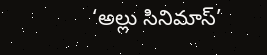‘అల్లు సినిమాస్’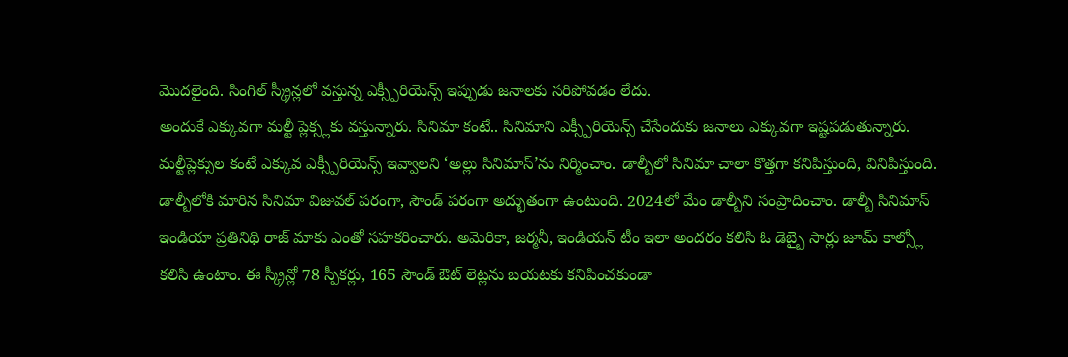మొదలైంది. సింగిల్ స్క్రీన్లలో వస్తున్న ఎక్స్పీరియెన్స్ ఇప్పుడు జనాలకు సరిపోవడం లేదు.
అందుకే ఎక్కువగా మల్టీ ప్లెక్స్లకు వస్తున్నారు. సినిమా కంటే.. సినిమాని ఎక్స్పీరియెన్స్ చేసేందుకు జనాలు ఎక్కువగా ఇష్టపడుతున్నారు. మల్టీప్లెక్సుల కంటే ఎక్కువ ఎక్స్పీరియెన్స్ ఇవ్వాలని ‘అల్లు సినిమాస్’ను నిర్మించాం. డాల్బీలో సినిమా చాలా కొత్తగా కనిపిస్తుంది, వినిపిస్తుంది. డాల్బీలోకి మారిన సినిమా విజువల్ పరంగా, సౌండ్ పరంగా అద్భుతంగా ఉంటుంది. 2024లో మేం డాల్బీని సంప్రాదించాం. డాల్బీ సినిమాస్ ఇండియా ప్రతినిథి రాజ్ మాకు ఎంతో సహకరించారు. అమెరికా, జర్మనీ, ఇండియన్ టీం ఇలా అందరం కలిసి ఓ డెబ్బై సార్లు జూమ్ కాల్స్లో కలిసి ఉంటాం. ఈ స్క్రీన్లో 78 స్పీకర్లు, 165 సౌండ్ ఔట్ లెట్లను బయటకు కనిపించకుండా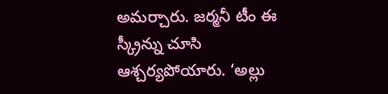అమర్చారు. జర్మనీ టీం ఈ స్క్రీన్ను చూసి ఆశ్చర్యపోయారు. ‘అల్లు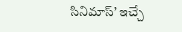సినిమాస్’ ఇచ్చే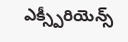ఎక్స్పీరియెన్స్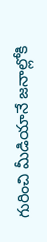గురించి మీడియానే జనాల్లోకి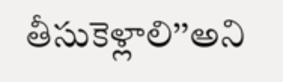తీసుకెళ్లాలి’’అని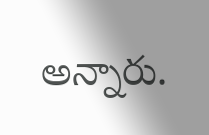అన్నారు.